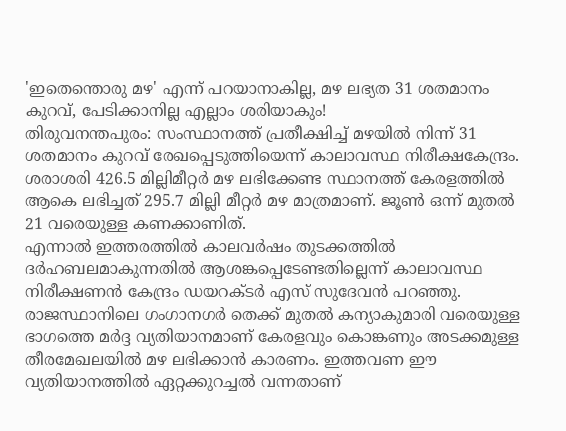'ഇതെന്തൊരു മഴ' എന്ന് പറയാനാകില്ല, മഴ ലഭ്യത 31 ശതമാനം കുറവ്, പേടിക്കാനില്ല എല്ലാം ശരിയാകും!
തിരുവനന്തപുരം: സംസ്ഥാനത്ത് പ്രതീക്ഷിച്ച് മഴയിൽ നിന്ന് 31 ശതമാനം കുറവ് രേഖപ്പെടുത്തിയെന്ന് കാലാവസ്ഥ നിരീക്ഷകേന്ദ്രം. ശരാശരി 426.5 മില്ലിമീറ്റർ മഴ ലഭിക്കേണ്ട സ്ഥാനത്ത് കേരളത്തിൽ ആകെ ലഭിച്ചത് 295.7 മില്ലി മീറ്റർ മഴ മാത്രമാണ്. ജൂൺ ഒന്ന് മുതൽ 21 വരെയുള്ള കണക്കാണിത്.
എന്നാൽ ഇത്തരത്തിൽ കാലവർഷം തുടക്കത്തിൽ ദർഹബലമാകുന്നതിൽ ആശങ്കപ്പെടേണ്ടതില്ലെന്ന് കാലാവസ്ഥ നിരീക്ഷണൻ കേന്ദ്രം ഡയറക്ടർ എസ് സുദേവൻ പറഞ്ഞു. രാജസ്ഥാനിലെ ഗംഗാനഗർ തെക്ക് മുതൽ കന്യാകുമാരി വരെയുള്ള ഭാഗത്തെ മർദ്ദ വ്യതിയാനമാണ് കേരളവും കൊങ്കണും അടക്കമുള്ള തീരമേഖലയിൽ മഴ ലഭിക്കാൻ കാരണം. ഇത്തവണ ഈ വ്യതിയാനത്തിൽ ഏറ്റക്കുറച്ചൽ വന്നതാണ്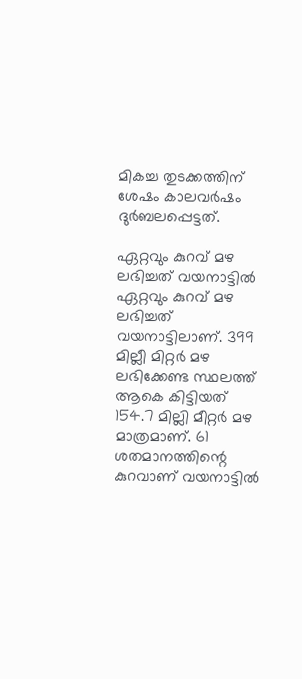മികച്ച തുടക്കത്തിന് ശേഷം കാലവർഷം ദുർബലപ്പെട്ടത്.

ഏറ്റവും കുറവ് മഴ ലഭിച്ചത് വയനാട്ടിൽ
ഏറ്റവും കുറവ് മഴ ലഭിച്ചത് വയനാട്ടിലാണ്. 399 മില്ലീ മിറ്റർ മഴ ലഭിക്കേണ്ട സ്ഥലത്ത് ആകെ കിട്ടിയത് 154.7 മില്ലി മീറ്റർ മഴ മാത്രമാണ്. 61 ശതമാനത്തിന്റെ കുറവാണ് വയനാട്ടിൽ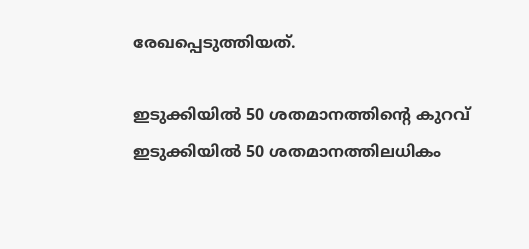രേഖപ്പെടുത്തിയത്.

ഇടുക്കിയിൽ 50 ശതമാനത്തിന്റെ കുറവ്
ഇടുക്കിയിൽ 50 ശതമാനത്തിലധികം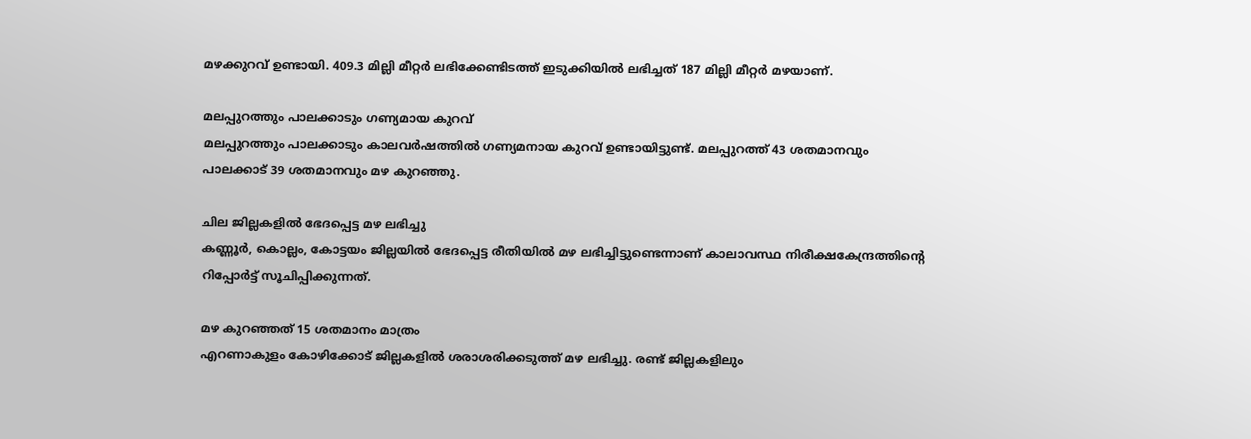മഴക്കുറവ് ഉണ്ടായി. 409.3 മില്ലി മീറ്റർ ലഭിക്കേണ്ടിടത്ത് ഇടുക്കിയിൽ ലഭിച്ചത് 187 മില്ലി മീറ്റർ മഴയാണ്.

മലപ്പുറത്തും പാലക്കാടും ഗണ്യമായ കുറവ്
മലപ്പുറത്തും പാലക്കാടും കാലവർഷത്തിൽ ഗണ്യമനായ കുറവ് ഉണ്ടായിട്ടുണ്ട്. മലപ്പുറത്ത് 43 ശതമാനവും പാലക്കാട് 39 ശതമാനവും മഴ കുറഞ്ഞു.

ചില ജില്ലകളിൽ ഭേദപ്പെട്ട മഴ ലഭിച്ചു
കണ്ണൂർ, കൊല്ലം, കോട്ടയം ജില്ലയിൽ ഭേദപ്പെട്ട രീതിയിൽ മഴ ലഭിച്ചിട്ടുണ്ടെന്നാണ് കാലാവസ്ഥ നിരീക്ഷകേന്ദ്രത്തിന്റെ റിപ്പോർട്ട് സൂചിപ്പിക്കുന്നത്.

മഴ കുറഞ്ഞത് 15 ശതമാനം മാത്രം
എറണാകുളം കോഴിക്കോട് ജില്ലകളിൽ ശരാശരിക്കടുത്ത് മഴ ലഭിച്ചു. രണ്ട് ജില്ലകളിലും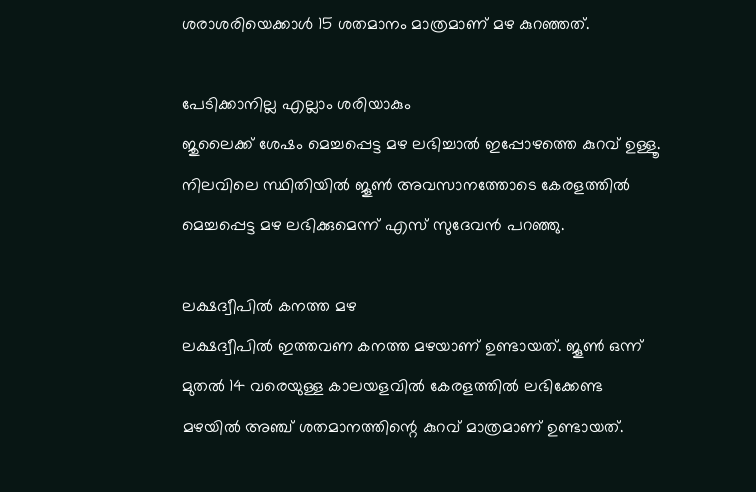ശരാശരിയെക്കാൾ 15 ശതമാനം മാത്രമാണ് മഴ കുറഞ്ഞത്.

പേടിക്കാനില്ല എല്ലാം ശരിയാകും
ജുലൈക്ക് ശേഷം മെച്ചപ്പെട്ട മഴ ലഭിച്ചാൽ ഇപ്പോഴത്തെ കുറവ് ഉള്ളൂ. നിലവിലെ സ്ഥിതിയിൽ ജൂൺ അവസാനത്തോടെ കേരളത്തിൽ മെച്ചപ്പെട്ട മഴ ലഭിക്കുമെന്ന് എസ് സുദേവൻ പറഞ്ഞു.

ലക്ഷദ്വീപിൽ കനത്ത മഴ
ലക്ഷദ്വീപിൽ ഇത്തവണ കനത്ത മഴയാണ് ഉണ്ടായത്. ജൂൺ ഒന്ന് മുതൽ 14 വരെയുള്ള കാലയളവിൽ കേരളത്തിൽ ലഭിക്കേണ്ട മഴയിൽ അഞ്ച് ശതമാനത്തിന്റെ കുറവ് മാത്രമാണ് ഉണ്ടായത്.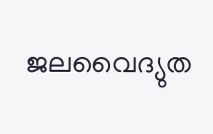ജലവൈദ്യുത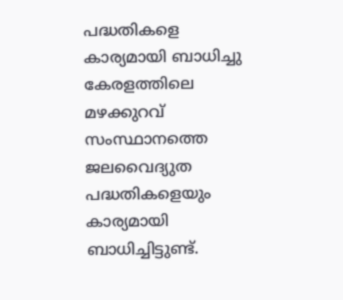പദ്ധതികളെ കാര്യമായി ബാധിച്ചു
കേരളത്തിലെ മഴക്കുറവ് സംസ്ഥാനത്തെ ജലവൈദ്യുത പദ്ധതികളെയും കാര്യമായി ബാധിച്ചിട്ടുണ്ട്.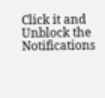Click it and Unblock the Notifications